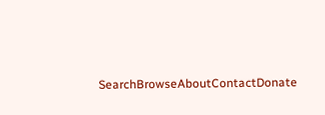SearchBrowseAboutContactDonate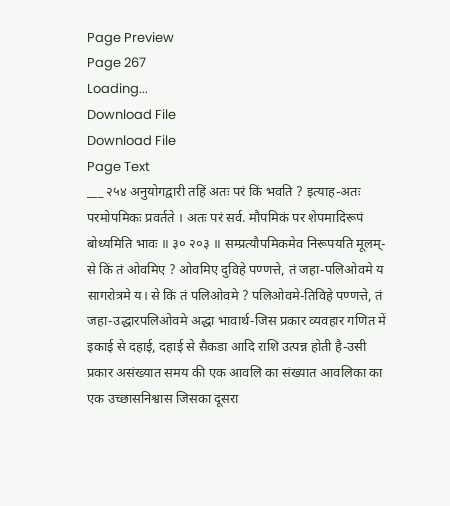Page Preview
Page 267
Loading...
Download File
Download File
Page Text
___ २५४ अनुयोगद्वारी तहिं अतः परं किं भवति ? इत्याह-अतः परमोपमिकः प्रवर्तते । अतः परं सर्व. मौपमिकं पर शेपमादिरूपं बोध्यमिति भावः ॥ ३० २०३ ॥ सम्प्रत्यौपमिकमेव निरूपयति मूलम्-से किं तं ओवमिए ? ओवमिए दुविहे पण्णत्ते, तं जहा-पलिओवमे य सागरोत्रमे य। से किं तं पलिओवमे ? पलिओवमे-तिविहे पण्णत्ते, तं जहा-उद्धारपलिओवमे अद्धा भावार्थ-जिस प्रकार व्यवहार गणित में इकाई से दहाई, दहाई से सैकडा आदि राशि उत्पन्न होती है-उसी प्रकार असंख्यात समय की एक आवलि का संख्यात आवलिका का एक उच्छासनिश्वास जिसका दूसरा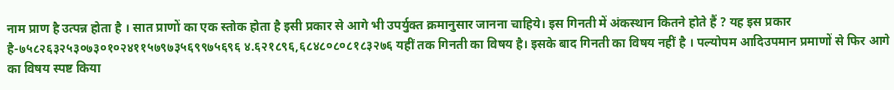नाम प्राण है उत्पन्न होता है । सात प्राणों का एक स्तोक होता है इसी प्रकार से आगे भी उपर्युक्त क्रमानुसार जानना चाहिये। इस गिनती में अंकस्थान कितने होते हैं ? यह इस प्रकार है-७५८२६३२५३०७३०१०२४११५७९७३५६९९७५६९६ ४.६२१८९६,६८४८०८०८१८३२७६ यहीं तक गिनती का विषय है। इसके बाद गिनती का विषय नहीं है । पल्योपम आदिउपमान प्रमाणों से फिर आगे का विषय स्पष्ट किया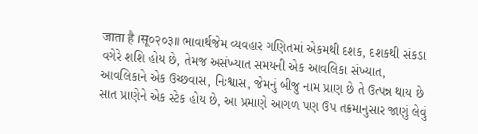जाता है ।सू०२०३॥ ભાવાર્થજેમ વ્યવહાર ગણિતમાં એકમથી દશક, દશકથી સંકડા વગેરે શશિ હોય છે, તેમજ અસંખ્યાત સમયની એક આવલિકા સંખ્યાત, આવલિકાને એક ઉચ્છવાસ, નિઃશ્વાસ, જેમનું બીજુ નામ પ્રાણ છે તે ઉત્પન્ન થાય છે સાત પ્રાણેને એક સ્ટેક હોય છે, આ પ્રમાણે આગળ પણ ઉપ તક્રમાનુસાર જાણું લેવું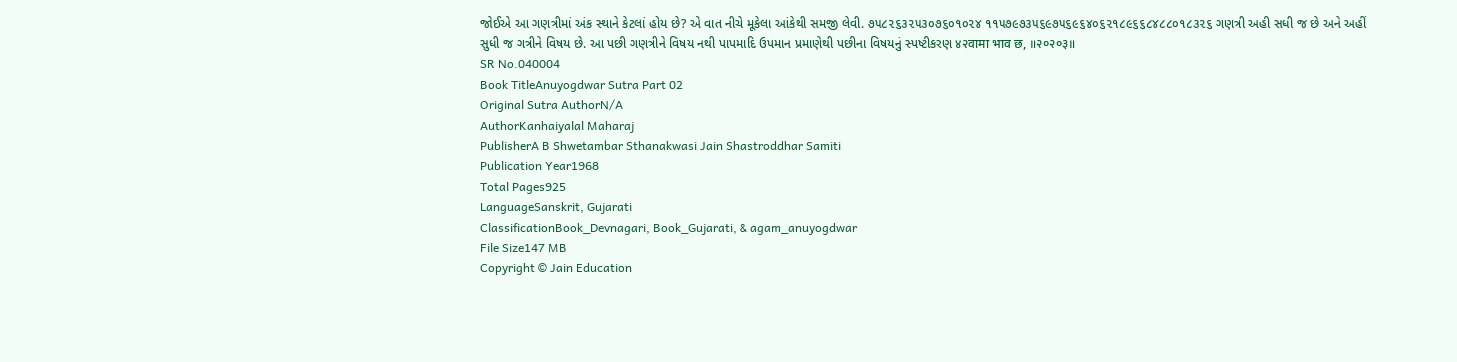જોઈએ આ ગણત્રીમાં અંક સ્થાને કેટલાં હોય છે? એ વાત નીચે મૂકેલા આંકેથી સમજી લેવી. ૭૫૮૨૬૩૨૫૩૦૭૬૦૧૦૨૪ ૧૧૫૭૯૭૩૫૬૯૭૫૬૯૬૪૦૬૨૧૮૯૬૬૮૪૮૮૦૧૮૩૨૬ ગણત્રી અહી સધી જ છે અને અહીં સુધી જ ગત્રીને વિષય છે. આ પછી ગણત્રીને વિષય નથી પાપમાદિ ઉપમાન પ્રમાણેથી પછીના વિષયનું સ્પષ્ટીકરણ ४२वामा भाव छ, ॥२०२०३॥
SR No.040004
Book TitleAnuyogdwar Sutra Part 02
Original Sutra AuthorN/A
AuthorKanhaiyalal Maharaj
PublisherA B Shwetambar Sthanakwasi Jain Shastroddhar Samiti
Publication Year1968
Total Pages925
LanguageSanskrit, Gujarati
ClassificationBook_Devnagari, Book_Gujarati, & agam_anuyogdwar
File Size147 MB
Copyright © Jain Education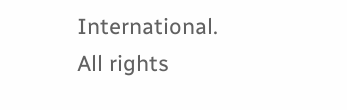International. All rights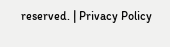reserved. | Privacy Policy